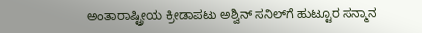ಅಂತಾರಾಷ್ಟ್ರೀಯ ಕ್ರೀಡಾಪಟು ಅಶ್ವಿನ್ ಸನಿಲ್‌ಗೆ ಹುಟ್ಟೂರ ಸನ್ಮಾನ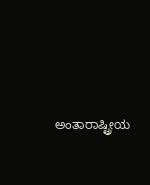ಅಂತಾರಾಷ್ಟ್ರೀಯ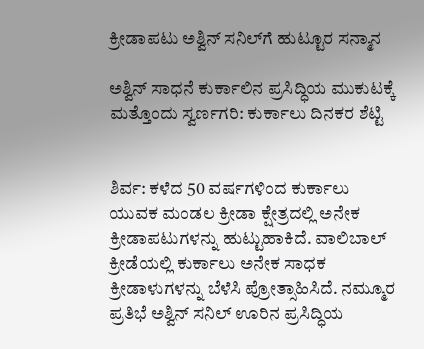ಕ್ರೀಡಾಪಟು ಅಶ್ವಿನ್ ಸನಿಲ್‌ಗೆ ಹುಟ್ಟೂರ ಸನ್ಮಾನ

ಅಶ್ವಿನ್ ಸಾಧನೆ ಕುರ್ಕಾಲಿನ ಪ್ರಸಿದ್ಧಿಯ ಮುಕುಟಕ್ಕೆ ಮತ್ತೊಂದು ಸ್ವರ್ಣಗರಿ: ಕುರ್ಕಾಲು ದಿನಕರ ಶೆಟ್ಟಿ


ಶಿರ್ವ: ಕಳೆದ 50 ವರ್ಷಗಳಿಂದ ಕುರ್ಕಾಲು ಯುವಕ ಮಂಡಲ ಕ್ರೀಡಾ ಕ್ಷೇತ್ರದಲ್ಲಿ ಅನೇಕ ಕ್ರೀಡಾಪಟುಗಳನ್ನು ಹುಟ್ಟುಹಾಕಿದೆ. ವಾಲಿಬಾಲ್ ಕ್ರೀಡೆಯಲ್ಲಿ ಕುರ್ಕಾಲು ಅನೇಕ ಸಾಧಕ ಕ್ರೀಡಾಳುಗಳನ್ನು ಬೆಳೆಸಿ ಪ್ರೋತ್ಸಾಹಿಸಿದೆ. ನಮ್ಮೂರ ಪ್ರತಿಭೆ ಅಶ್ವಿನ್ ಸನಿಲ್ ಊರಿನ ಪ್ರಸಿದ್ಧಿಯ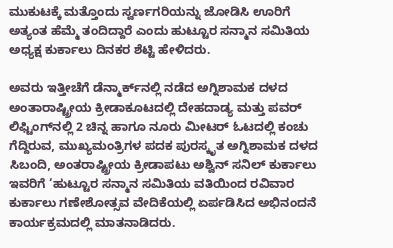ಮುಕುಟಕ್ಕೆ ಮತ್ತೊಂದು ಸ್ವರ್ಣಗರಿಯನ್ನು ಜೋಡಿಸಿ ಊರಿಗೆ ಅತ್ಯಂತ ಹೆಮ್ಮೆ ತಂದಿದ್ದಾರೆ ಎಂದು ಹುಟ್ಟೂರ ಸನ್ಮಾನ ಸಮಿತಿಯ ಅಧ್ಯಕ್ಷ ಕುರ್ಕಾಲು ದಿನಕರ ಶೆಟ್ಟಿ ಹೇಳಿದರು.

ಅವರು ಇತ್ತೀಚೆಗೆ ಡೆನ್ಮಾರ್ಕ್‌ನಲ್ಲಿ ನಡೆದ ಅಗ್ನಿಶಾಮಕ ದಳದ ಅಂತಾರಾಷ್ಟ್ರೀಯ ಕ್ರೀಡಾಕೂಟದಲ್ಲಿ ದೇಹದಾಡ್ಯ ಮತ್ತು ಪವರ್ ಲಿಫ್ಟಿಂಗ್‌ನಲ್ಲಿ 2 ಚಿನ್ನ ಹಾಗೂ ನೂರು ಮೀಟರ್ ಓಟದಲ್ಲಿ ಕಂಚು ಗೆದ್ದಿರುವ, ಮುಖ್ಯಮಂತ್ರಿಗಳ ಪದಕ ಪುರಸ್ಕೃತ ಅಗ್ನಿಶಾಮಕ ದಳದ ಸಿಬಂದಿ, ಅಂತರಾಷ್ಟ್ರೀಯ ಕ್ರೀಡಾಪಟು ಅಶ್ವಿನ್ ಸನಿಲ್ ಕುರ್ಕಾಲು ಇವರಿಗೆ ‘ಹುಟ್ಟೂರ ಸನ್ಮಾನ ಸಮಿತಿಯ ವತಿಯಿಂದ ರವಿವಾರ ಕುರ್ಕಾಲು ಗಣೇಶೋತ್ಸವ ವೇದಿಕೆಯಲ್ಲಿ ಏರ್ಪಡಿಸಿದ ಅಭಿನಂದನೆ ಕಾರ್ಯಕ್ರಮದಲ್ಲಿ ಮಾತನಾಡಿದರು.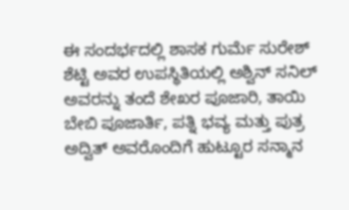ಈ ಸಂದರ್ಭದಲ್ಲಿ ಶಾಸಕ ಗುರ್ಮೆ ಸುರೇಶ್ ಶೆಟ್ಟಿ ಅವರ ಉಪಸ್ಥಿತಿಯಲ್ಲಿ ಅಶ್ವಿನ್ ಸನಿಲ್ ಅವರನ್ನು ತಂದೆ ಶೇಖರ ಪೂಜಾರಿ, ತಾಯಿ ಬೇಬಿ ಪೂಜಾರ್ತಿ, ಪತ್ನಿ ಭವ್ಯ ಮತ್ತು ಪುತ್ರ ಅದ್ವಿತ್ ಅವರೊಂದಿಗೆ ಹುಟ್ಟೂರ ಸನ್ಮಾನ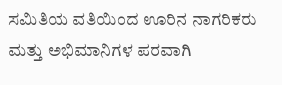ಸಮಿತಿಯ ವತಿಯಿಂದ ಊರಿನ ನಾಗರಿಕರು ಮತ್ತು ಅಭಿಮಾನಿಗಳ ಪರವಾಗಿ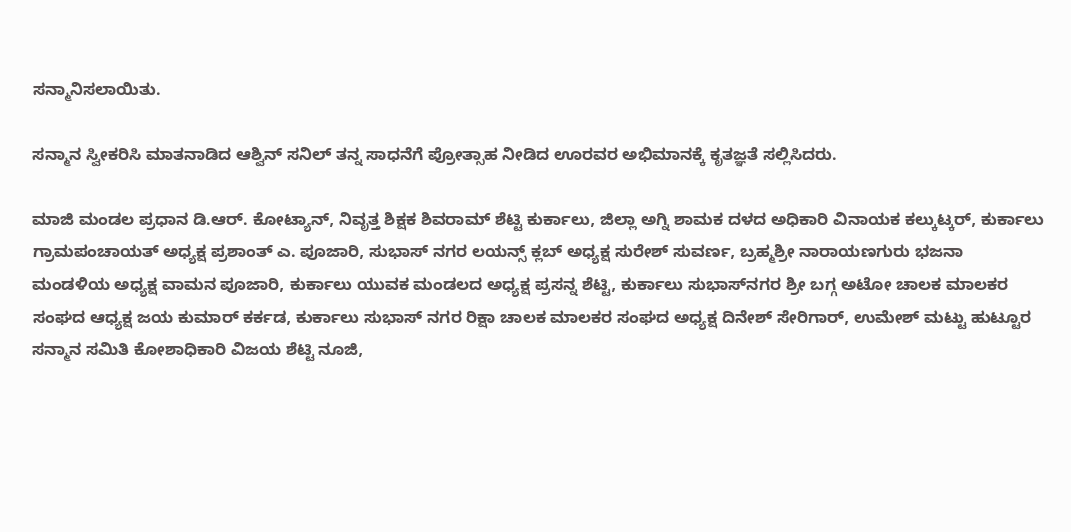ಸನ್ಮಾನಿಸಲಾಯಿತು.

ಸನ್ಮಾನ ಸ್ವೀಕರಿಸಿ ಮಾತನಾಡಿದ ಆಶ್ವಿನ್ ಸನಿಲ್ ತನ್ನ ಸಾಧನೆಗೆ ಪ್ರೋತ್ಸಾಹ ನೀಡಿದ ಊರವರ ಅಭಿಮಾನಕ್ಕೆ ಕೃತಜ್ಞತೆ ಸಲ್ಲಿಸಿದರು.

ಮಾಜಿ ಮಂಡಲ ಪ್ರಧಾನ ಡಿ.ಆರ್. ಕೋಟ್ಯಾನ್, ನಿವೃತ್ತ ಶಿಕ್ಷಕ ಶಿವರಾಮ್ ಶೆಟ್ಟಿ ಕುರ್ಕಾಲು, ಜಿಲ್ಲಾ ಅಗ್ನಿ ಶಾಮಕ ದಳದ ಅಧಿಕಾರಿ ವಿನಾಯಕ ಕಲ್ಕುಟ್ಕರ್, ಕುರ್ಕಾಲು ಗ್ರಾಮಪಂಚಾಯತ್ ಅಧ್ಯಕ್ಷ ಪ್ರಶಾಂತ್ ಎ. ಪೂಜಾರಿ, ಸುಭಾಸ್ ನಗರ ಲಯನ್ಸ್ ಕ್ಲಬ್ ಅಧ್ಯಕ್ಷ ಸುರೇಶ್ ಸುವರ್ಣ, ಬ್ರಹ್ಮಶ್ರೀ ನಾರಾಯಣಗುರು ಭಜನಾ ಮಂಡಳಿಯ ಅಧ್ಯಕ್ಷ ವಾಮನ ಪೂಜಾರಿ, ಕುರ್ಕಾಲು ಯುವಕ ಮಂಡಲದ ಅಧ್ಯಕ್ಷ ಪ್ರಸನ್ನ ಶೆಟ್ಟಿ, ಕುರ್ಕಾಲು ಸುಭಾಸ್‌ನಗರ ಶ್ರೀ ಬಗ್ಗ ಅಟೋ ಚಾಲಕ ಮಾಲಕರ ಸಂಘದ ಆಧ್ಯಕ್ಷ ಜಯ ಕುಮಾರ್ ಕರ್ಕಡ, ಕುರ್ಕಾಲು ಸುಭಾಸ್ ನಗರ ರಿಕ್ಷಾ ಚಾಲಕ ಮಾಲಕರ ಸಂಘದ ಅಧ್ಯಕ್ಷ ದಿನೇಶ್ ಸೇರಿಗಾರ್, ಉಮೇಶ್ ಮಟ್ಟು ಹುಟ್ಟೂರ ಸನ್ಮಾನ ಸಮಿತಿ ಕೋಶಾಧಿಕಾರಿ ವಿಜಯ ಶೆಟ್ಟಿ ನೂಜಿ,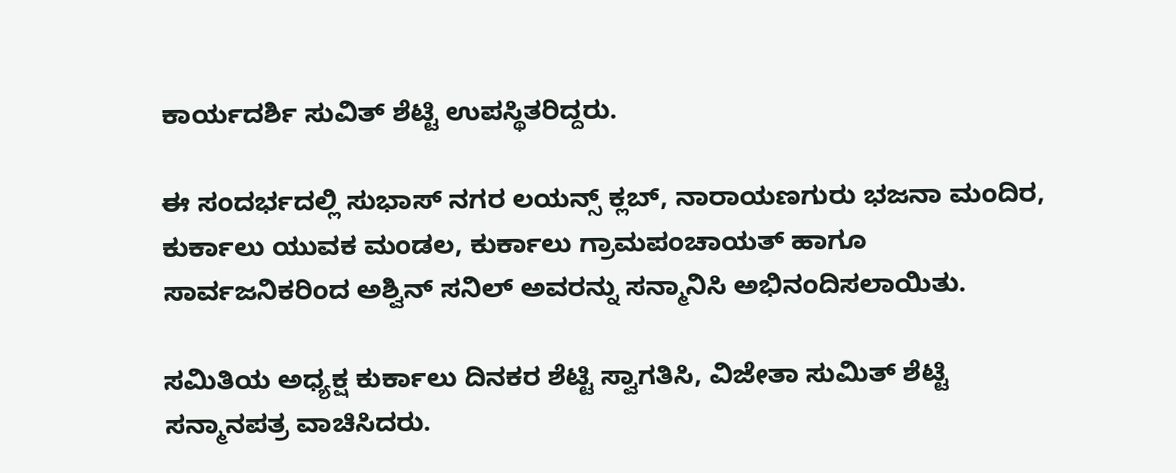ಕಾರ್ಯದರ್ಶಿ ಸುವಿತ್ ಶೆಟ್ಟಿ ಉಪಸ್ಥಿತರಿದ್ದರು.

ಈ ಸಂದರ್ಭದಲ್ಲಿ ಸುಭಾಸ್ ನಗರ ಲಯನ್ಸ್ ಕ್ಲಬ್, ನಾರಾಯಣಗುರು ಭಜನಾ ಮಂದಿರ, ಕುರ್ಕಾಲು ಯುವಕ ಮಂಡಲ, ಕುರ್ಕಾಲು ಗ್ರಾಮಪಂಚಾಯತ್ ಹಾಗೂ ಸಾರ್ವಜನಿಕರಿಂದ ಅಶ್ವಿನ್ ಸನಿಲ್ ಅವರನ್ನು ಸನ್ಮಾನಿಸಿ ಅಭಿನಂದಿಸಲಾಯಿತು.

ಸಮಿತಿಯ ಅಧ್ಯಕ್ಷ ಕುರ್ಕಾಲು ದಿನಕರ ಶೆಟ್ಟಿ ಸ್ವಾಗತಿಸಿ, ವಿಜೇತಾ ಸುಮಿತ್ ಶೆಟ್ಟಿ ಸನ್ಮಾನಪತ್ರ ವಾಚಿಸಿದರು.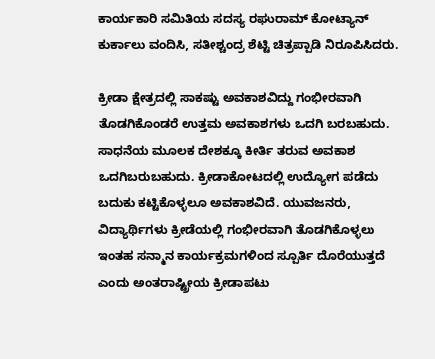ಕಾರ್ಯಕಾರಿ ಸಮಿತಿಯ ಸದಸ್ಯ ರಘುರಾಮ್ ಕೋಟ್ಯಾನ್ ಕುರ್ಕಾಲು ವಂದಿಸಿ, ಸತೀಶ್ಚಂದ್ರ ಶೆಟ್ಟಿ ಚಿತ್ರಪ್ಪಾಡಿ ನಿರೂಪಿಸಿದರು.

ಕ್ರೀಡಾ ಕ್ಷೇತ್ರದಲ್ಲಿ ಸಾಕಷ್ಟು ಅವಕಾಶವಿದ್ದು ಗಂಭೀರವಾಗಿ ತೊಡಗಿಕೊಂಡರೆ ಉತ್ತಮ ಅವಕಾಶಗಳು ಒದಗಿ ಬರಬಹುದು. ಸಾಧನೆಯ ಮೂಲಕ ದೇಶಕ್ಕೂ ಕೀರ್ತಿ ತರುವ ಅವಕಾಶ ಒದಗಿಬರುಬಹುದು. ಕ್ರೀಡಾಕೋಟದಲ್ಲಿ ಉದ್ಯೋಗ ಪಡೆದು ಬದುಕು ಕಟ್ಟಿಕೊಳ್ಳಲೂ ಅವಕಾಶವಿದೆ. ಯುವಜನರು, ವಿದ್ಯಾರ್ಥಿಗಳು ಕ್ರೀಡೆಯಲ್ಲಿ ಗಂಭೀರವಾಗಿ ತೊಡಗಿಕೊಳ್ಳಲು ಇಂತಹ ಸನ್ಮಾನ ಕಾರ್ಯಕ್ರಮಗಳಿಂದ ಸ್ಪೂರ್ತಿ ದೊರೆಯುತ್ತದೆ ಎಂದು ಅಂತರಾಷ್ಟ್ರೀಯ ಕ್ರೀಡಾಪಟು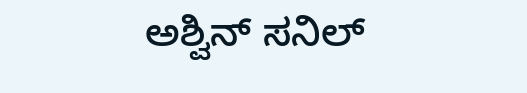ಅಶ್ವಿನ್ ಸನಿಲ್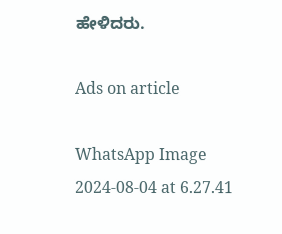ಹೇಳಿದರು.

Ads on article

WhatsApp Image 2024-08-04 at 6.27.41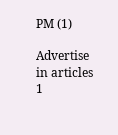PM (1)

Advertise in articles 1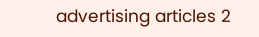advertising articles 2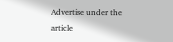Advertise under the article